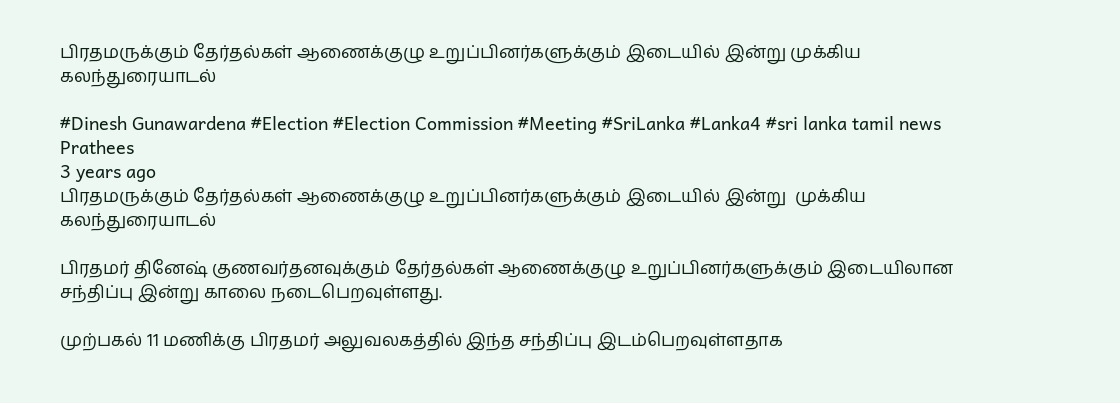பிரதமருக்கும் தேர்தல்கள் ஆணைக்குழு உறுப்பினர்களுக்கும் இடையில் இன்று முக்கிய கலந்துரையாடல்

#Dinesh Gunawardena #Election #Election Commission #Meeting #SriLanka #Lanka4 #sri lanka tamil news
Prathees
3 years ago
பிரதமருக்கும் தேர்தல்கள் ஆணைக்குழு உறுப்பினர்களுக்கும் இடையில் இன்று  முக்கிய  கலந்துரையாடல்

பிரதமர் தினேஷ் குணவர்தனவுக்கும் தேர்தல்கள் ஆணைக்குழு உறுப்பினர்களுக்கும் இடையிலான சந்திப்பு இன்று காலை நடைபெறவுள்ளது.

முற்பகல் 11 மணிக்கு பிரதமர் அலுவலகத்தில் இந்த சந்திப்பு இடம்பெறவுள்ளதாக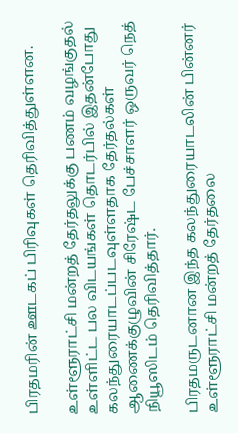பிரதமரின் ஊடகப் பிரிவுகள் தெரிவித்துள்ளன.

உள்ளூராட்சி மன்றத் தேர்தலுக்கு பணம் வழங்குதல் உள்ளிட்ட பல விடயங்கள் தொடர்பில் இதன்போது கலந்துரையாடப்படவுள்ளதாக தேர்தல்கள் ஆணைக்குழுவின் சிரேஷ்ட பேச்சாளர் ஒருவர் நெத் நியூஸிடம் தெரிவித்தார்.

பிரதமருடனான இந்த கலந்துரையாடலின் பின்னர் உள்ளூராட்சி மன்றத் தேர்தலை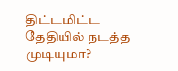திட்டமிட்ட தேதியில் நடத்த முடியுமா?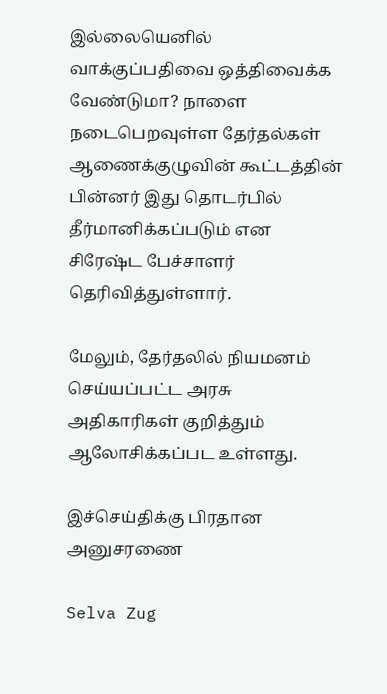இல்லையெனில் வாக்குப்பதிவை ஒத்திவைக்க வேண்டுமா? நாளை நடைபெறவுள்ள தேர்தல்கள் ஆணைக்குழுவின் கூட்டத்தின் பின்னர் இது தொடர்பில் தீர்மானிக்கப்படும் என சிரேஷ்ட பேச்சாளர் தெரிவித்துள்ளார்.

மேலும், தேர்தலில் நியமனம் செய்யப்பட்ட அரசு அதிகாரிகள் குறித்தும் ஆலோசிக்கப்பட உள்ளது.

இச்செய்திக்கு பிரதான அனுசரணை

Selva Zug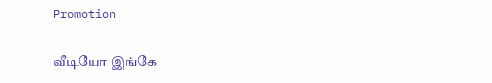Promotion

வீடியோ இங்கே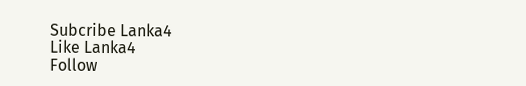Subcribe Lanka4
Like Lanka4
Follow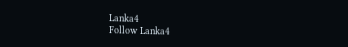Lanka4
Follow Lanka4